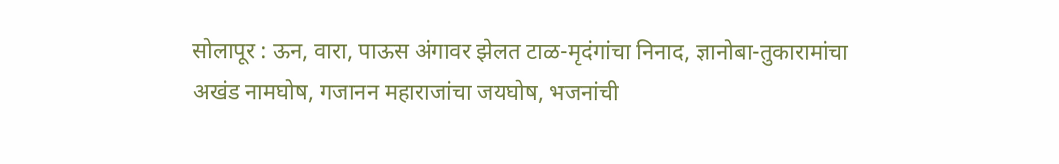सोलापूर : ऊन, वारा, पाऊस अंगावर झेलत टाळ-मृदंगांचा निनाद, ज्ञानोबा-तुकारामांचा अखंड नामघोष, गजानन महाराजांचा जयघोष, भजनांची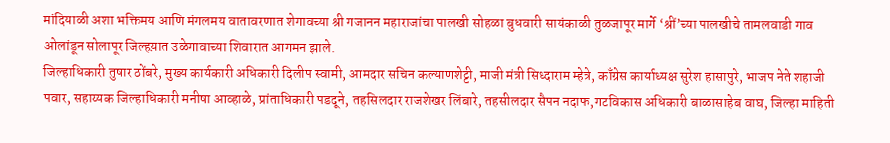मांदियाळी अशा भक्तिमय आणि मंगलमय वातावरणात शेगावच्या श्री गजानन महाराजांचा पालखी सोहळा बुधवारी सायंकाळी तुळजापूर मार्गे ‘श्रीं’च्या पालखीचे तामलवाडी गाव ओलांडून सोलापूर जिल्हय़ात उळेगावाच्या शिवारात आगमन झाले.
जिल्हाधिकारी तुषार ठोंबरे, मुख्य कार्यकारी अधिकारी दिलीप स्वामी, आमदार सचिन कल्याणशेट्टी, माजी मंत्री सिध्दाराम म्हेत्रे, काँग्रेस कार्याध्यक्ष सुरेश हासापुरे, भाजप नेते शहाजी पवार, सहाय्यक जिल्हाधिकारी मनीषा आव्हाळे, प्रांताधिकारी पडदूने, तहसिलदार राजशेखर लिंबारे, तहसीलदार सैपन नदाफ,गटविकास अधिकारी बाळासाहेब वाघ, जिल्हा माहिती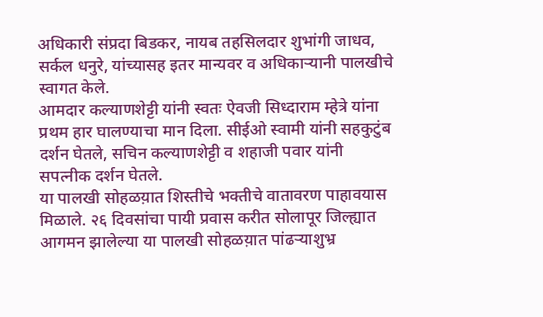अधिकारी संप्रदा बिडकर, नायब तहसिलदार शुभांगी जाधव, सर्कल धनुरे, यांच्यासह इतर मान्यवर व अधिकाऱ्यानी पालखीचे स्वागत केले.
आमदार कल्याणशेट्टी यांनी स्वतः ऐवजी सिध्दाराम म्हेत्रे यांना प्रथम हार घालण्याचा मान दिला. सीईओ स्वामी यांनी सहकुटुंब दर्शन घेतले, सचिन कल्याणशेट्टी व शहाजी पवार यांनी सपत्नीक दर्शन घेतले.
या पालखी सोहळय़ात शिस्तीचे भक्तीचे वातावरण पाहावयास मिळाले. २६ दिवसांचा पायी प्रवास करीत सोलापूर जिल्ह्यात आगमन झालेल्या या पालखी सोहळय़ात पांढऱ्याशुभ्र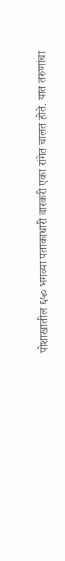पोशाखातील ६५० भगव्या पताकाधारी वारकरी एका रांगेत चालत होते. यात तरुणांचा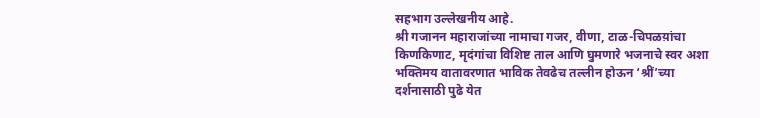सहभाग उल्लेखनीय आहे.
श्री गजानन महाराजांच्या नामाचा गजर, वीणा, टाळ-चिपळय़ांचा किणकिणाट, मृदंगांचा विशिष्ट ताल आणि घुमणारे भजनाचे स्वर अशा भक्तिमय वातावरणात भाविक तेवढेच तल्लीन होऊन ‘श्रीं’च्या दर्शनासाठी पुढे येत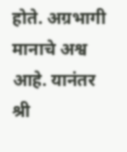होते. अग्रभागी मानाचे अश्व आहे. यानंतर श्री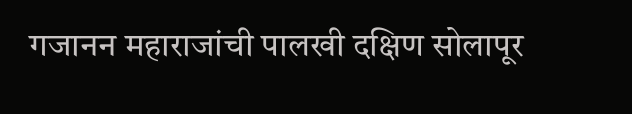गजानन महाराजांची पालखी दक्षिण सोलापूर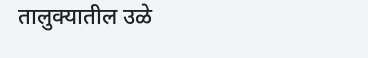तालुक्यातील उळे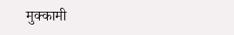मुक्कामी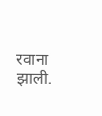रवाना झाली.